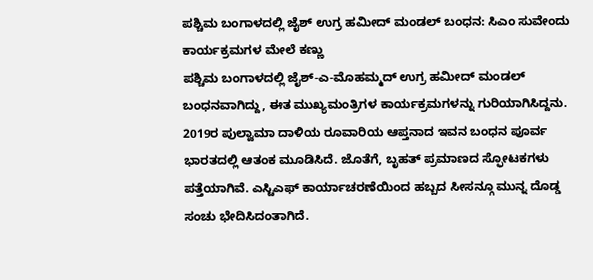ಪಶ್ಚಿಮ ಬಂಗಾಳದಲ್ಲಿ ಜೈಶ್ ಉಗ್ರ ಹಮೀದ್ ಮಂಡಲ್ ಬಂಧನ: ಸಿಎಂ ಸುವೇಂದು ಕಾರ್ಯಕ್ರಮಗಳ ಮೇಲೆ ಕಣ್ಣು
ಪಶ್ಚಿಮ ಬಂಗಾಳದಲ್ಲಿ ಜೈಶ್-ಎ-ಮೊಹಮ್ಮದ್ ಉಗ್ರ ಹಮೀದ್ ಮಂಡಲ್ ಬಂಧನವಾಗಿದ್ದು, ಈತ ಮುಖ್ಯಮಂತ್ರಿಗಳ ಕಾರ್ಯಕ್ರಮಗಳನ್ನು ಗುರಿಯಾಗಿಸಿದ್ದನು. 2019ರ ಪುಲ್ವಾಮಾ ದಾಳಿಯ ರೂವಾರಿಯ ಆಪ್ತನಾದ ಇವನ ಬಂಧನ ಪೂರ್ವ ಭಾರತದಲ್ಲಿ ಆತಂಕ ಮೂಡಿಸಿದೆ. ಜೊತೆಗೆ, ಬೃಹತ್ ಪ್ರಮಾಣದ ಸ್ಫೋಟಕಗಳು ಪತ್ತೆಯಾಗಿವೆ. ಎಸ್ಟಿಎಫ್ ಕಾರ್ಯಾಚರಣೆಯಿಂದ ಹಬ್ಬದ ಸೀಸನ್ಗೂ ಮುನ್ನ ದೊಡ್ಡ ಸಂಚು ಭೇದಿಸಿದಂತಾಗಿದೆ.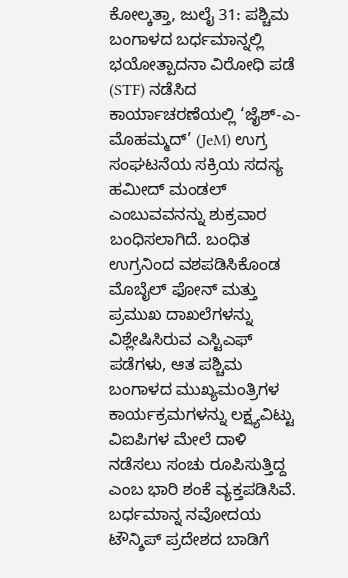ಕೋಲ್ಕತ್ತಾ, ಜುಲೈ 31: ಪಶ್ಚಿಮ ಬಂಗಾಳದ ಬರ್ಧಮಾನ್ನಲ್ಲಿ ಭಯೋತ್ಪಾದನಾ ವಿರೋಧಿ ಪಡೆ (STF) ನಡೆಸಿದ ಕಾರ್ಯಾಚರಣೆಯಲ್ಲಿ ‘ಜೈಶ್-ಎ-ಮೊಹಮ್ಮದ್’ (JeM) ಉಗ್ರ ಸಂಘಟನೆಯ ಸಕ್ರಿಯ ಸದಸ್ಯ ಹಮೀದ್ ಮಂಡಲ್ ಎಂಬುವವನನ್ನು ಶುಕ್ರವಾರ ಬಂಧಿಸಲಾಗಿದೆ. ಬಂಧಿತ ಉಗ್ರನಿಂದ ವಶಪಡಿಸಿಕೊಂಡ ಮೊಬೈಲ್ ಫೋನ್ ಮತ್ತು ಪ್ರಮುಖ ದಾಖಲೆಗಳನ್ನು ವಿಶ್ಲೇಷಿಸಿರುವ ಎಸ್ಟಿಎಫ್ ಪಡೆಗಳು, ಆತ ಪಶ್ಚಿಮ ಬಂಗಾಳದ ಮುಖ್ಯಮಂತ್ರಿಗಳ ಕಾರ್ಯಕ್ರಮಗಳನ್ನು ಲಕ್ಷ್ಯವಿಟ್ಟು ವಿಐಪಿಗಳ ಮೇಲೆ ದಾಳಿ ನಡೆಸಲು ಸಂಚು ರೂಪಿಸುತ್ತಿದ್ದ ಎಂಬ ಭಾರಿ ಶಂಕೆ ವ್ಯಕ್ತಪಡಿಸಿವೆ.
ಬರ್ಧಮಾನ್ನ ನವೋದಯ ಟೌನ್ಶಿಪ್ ಪ್ರದೇಶದ ಬಾಡಿಗೆ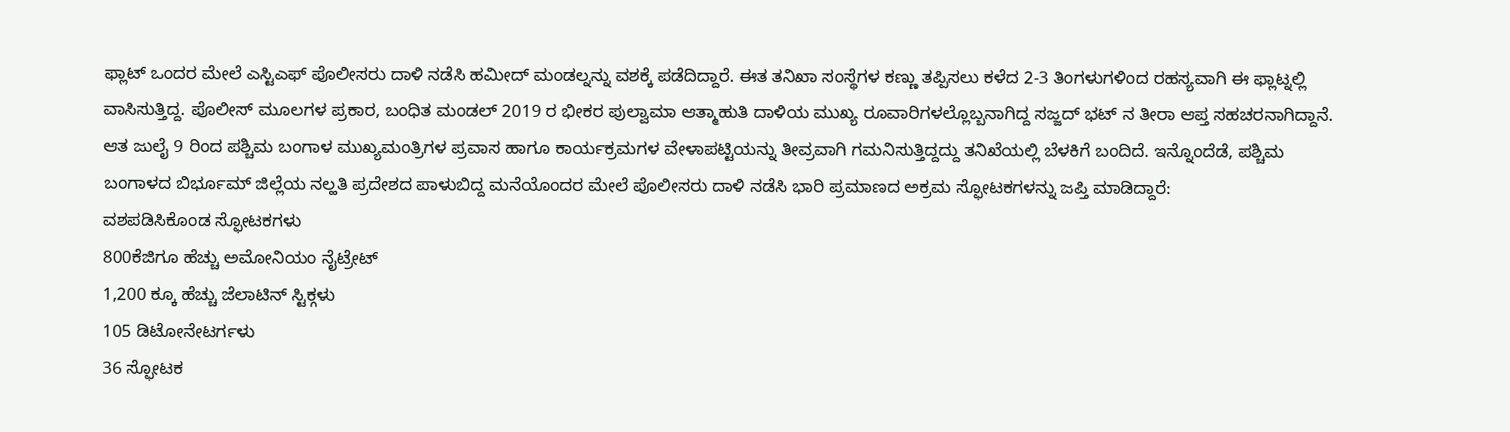ಫ್ಲಾಟ್ ಒಂದರ ಮೇಲೆ ಎಸ್ಟಿಎಫ್ ಪೊಲೀಸರು ದಾಳಿ ನಡೆಸಿ ಹಮೀದ್ ಮಂಡಲ್ನನ್ನು ವಶಕ್ಕೆ ಪಡೆದಿದ್ದಾರೆ. ಈತ ತನಿಖಾ ಸಂಸ್ಥೆಗಳ ಕಣ್ಣು ತಪ್ಪಿಸಲು ಕಳೆದ 2-3 ತಿಂಗಳುಗಳಿಂದ ರಹಸ್ಯವಾಗಿ ಈ ಫ್ಲಾಟ್ನಲ್ಲಿ ವಾಸಿಸುತ್ತಿದ್ದ. ಪೊಲೀಸ್ ಮೂಲಗಳ ಪ್ರಕಾರ, ಬಂಧಿತ ಮಂಡಲ್ 2019 ರ ಭೀಕರ ಪುಲ್ವಾಮಾ ಆತ್ಮಾಹುತಿ ದಾಳಿಯ ಮುಖ್ಯ ರೂವಾರಿಗಳಲ್ಲೊಬ್ಬನಾಗಿದ್ದ ಸಜ್ಜದ್ ಭಟ್ ನ ತೀರಾ ಆಪ್ತ ಸಹಚರನಾಗಿದ್ದಾನೆ.
ಆತ ಜುಲೈ 9 ರಿಂದ ಪಶ್ಚಿಮ ಬಂಗಾಳ ಮುಖ್ಯಮಂತ್ರಿಗಳ ಪ್ರವಾಸ ಹಾಗೂ ಕಾರ್ಯಕ್ರಮಗಳ ವೇಳಾಪಟ್ಟಿಯನ್ನು ತೀವ್ರವಾಗಿ ಗಮನಿಸುತ್ತಿದ್ದದ್ದು ತನಿಖೆಯಲ್ಲಿ ಬೆಳಕಿಗೆ ಬಂದಿದೆ. ಇನ್ನೊಂದೆಡೆ, ಪಶ್ಚಿಮ ಬಂಗಾಳದ ಬಿರ್ಭೂಮ್ ಜಿಲ್ಲೆಯ ನಲ್ಹತಿ ಪ್ರದೇಶದ ಪಾಳುಬಿದ್ದ ಮನೆಯೊಂದರ ಮೇಲೆ ಪೊಲೀಸರು ದಾಳಿ ನಡೆಸಿ ಭಾರಿ ಪ್ರಮಾಣದ ಅಕ್ರಮ ಸ್ಫೋಟಕಗಳನ್ನು ಜಪ್ತಿ ಮಾಡಿದ್ದಾರೆ:
ವಶಪಡಿಸಿಕೊಂಡ ಸ್ಫೋಟಕಗಳು
800ಕೆಜಿಗೂ ಹೆಚ್ಚು ಅಮೋನಿಯಂ ನೈಟ್ರೇಟ್
1,200 ಕ್ಕೂ ಹೆಚ್ಚು ಜೆಲಾಟಿನ್ ಸ್ಟಿಕ್ಗಳು
105 ಡಿಟೋನೇಟರ್ಗಳು
36 ಸ್ಫೋಟಕ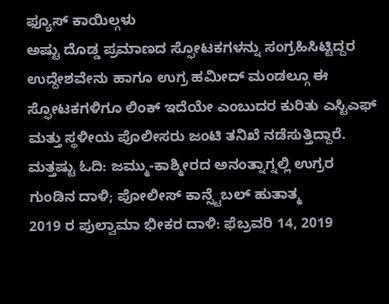ಫ್ಯೂಸ್ ಕಾಯಿಲ್ಗಳು
ಅಷ್ಟು ದೊಡ್ಡ ಪ್ರಮಾಣದ ಸ್ಫೋಟಕಗಳನ್ನು ಸಂಗ್ರಹಿಸಿಟ್ಟಿದ್ದರ ಉದ್ದೇಶವೇನು ಹಾಗೂ ಉಗ್ರ ಹಮೀದ್ ಮಂಡಲ್ಗೂ ಈ ಸ್ಫೋಟಕಗಳಿಗೂ ಲಿಂಕ್ ಇದೆಯೇ ಎಂಬುದರ ಕುರಿತು ಎಸ್ಟಿಎಫ್ ಮತ್ತು ಸ್ಥಳೀಯ ಪೊಲೀಸರು ಜಂಟಿ ತನಿಖೆ ನಡೆಸುತ್ತಿದ್ದಾರೆ.
ಮತ್ತಷ್ಟು ಓದಿ: ಜಮ್ಮು-ಕಾಶ್ಮೀರದ ಅನಂತ್ನಾಗ್ನಲ್ಲಿ ಉಗ್ರರ ಗುಂಡಿನ ದಾಳಿ; ಪೋಲೀಸ್ ಕಾನ್ಸ್ಟೆಬಲ್ ಹುತಾತ್ಮ
2019 ರ ಪುಲ್ವಾಮಾ ಭೀಕರ ದಾಳಿ: ಫೆಬ್ರವರಿ 14, 2019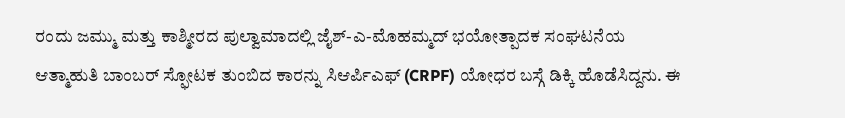ರಂದು ಜಮ್ಮು ಮತ್ತು ಕಾಶ್ಮೀರದ ಪುಲ್ವಾಮಾದಲ್ಲಿ ಜೈಶ್-ಎ-ಮೊಹಮ್ಮದ್ ಭಯೋತ್ಪಾದಕ ಸಂಘಟನೆಯ ಆತ್ಮಾಹುತಿ ಬಾಂಬರ್ ಸ್ಫೋಟಕ ತುಂಬಿದ ಕಾರನ್ನು ಸಿಆರ್ಪಿಎಫ್ (CRPF) ಯೋಧರ ಬಸ್ಗೆ ಡಿಕ್ಕಿ ಹೊಡೆಸಿದ್ದನು. ಈ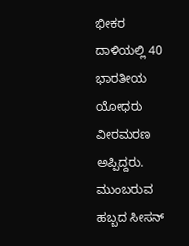ಭೀಕರ ದಾಳಿಯಲ್ಲಿ 40 ಭಾರತೀಯ ಯೋಧರು ವೀರಮರಣ ಅಪ್ಪಿದ್ದರು.
ಮುಂಬರುವ ಹಬ್ಬದ ಸೀಸನ್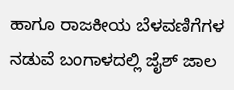ಹಾಗೂ ರಾಜಕೀಯ ಬೆಳವಣಿಗೆಗಳ ನಡುವೆ ಬಂಗಾಳದಲ್ಲಿ ಜೈಶ್ ಜಾಲ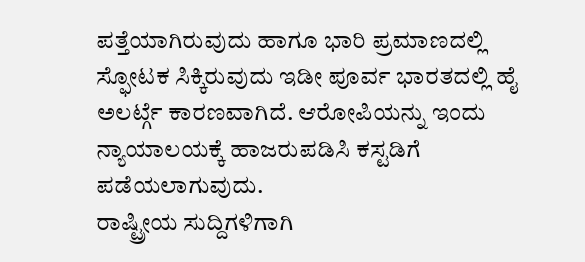ಪತ್ತೆಯಾಗಿರುವುದು ಹಾಗೂ ಭಾರಿ ಪ್ರಮಾಣದಲ್ಲಿ ಸ್ಫೋಟಕ ಸಿಕ್ಕಿರುವುದು ಇಡೀ ಪೂರ್ವ ಭಾರತದಲ್ಲಿ ಹೈ ಅಲರ್ಟ್ಗೆ ಕಾರಣವಾಗಿದೆ. ಆರೋಪಿಯನ್ನು ಇಂದು ನ್ಯಾಯಾಲಯಕ್ಕೆ ಹಾಜರುಪಡಿಸಿ ಕಸ್ಟಡಿಗೆ ಪಡೆಯಲಾಗುವುದು.
ರಾಷ್ಟ್ರೀಯ ಸುದ್ದಿಗಳಿಗಾಗಿ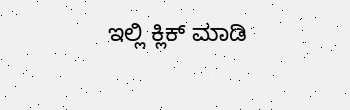ಇಲ್ಲಿ ಕ್ಲಿಕ್ ಮಾಡಿ